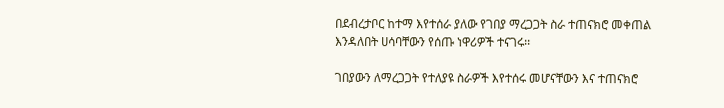በደብረታቦር ከተማ እየተሰራ ያለው የገበያ ማረጋጋት ስራ ተጠናክሮ መቀጠል እንዳለበት ሀሳባቸውን የሰጡ ነዋሪዎች ተናገሩ፡፡

ገበያውን ለማረጋጋት የተለያዩ ስራዎች እየተሰሩ መሆናቸውን እና ተጠናክሮ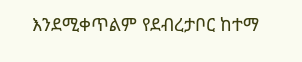እንደሚቀጥልም የደብረታቦር ከተማ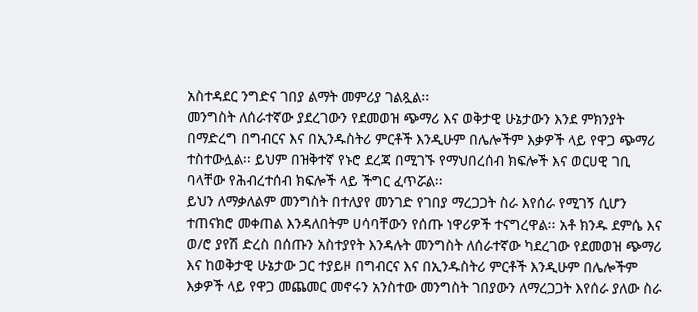አስተዳደር ንግድና ገበያ ልማት መምሪያ ገልጿል፡፡
መንግስት ለሰራተኛው ያደረገውን የደመወዝ ጭማሪ እና ወቅታዊ ሁኔታውን እንደ ምክንያት በማድረግ በግብርና እና በኢንዱስትሪ ምርቶች እንዲሁም በሌሎችም እቃዎች ላይ የዋጋ ጭማሪ ተስተውሏል፡፡ ይህም በዝቅተኛ የኑሮ ደረጃ በሚገኙ የማህበረሰብ ክፍሎች እና ወርሀዊ ገቢ ባላቸው የሕብረተሰብ ክፍሎች ላይ ችግር ፈጥሯል፡፡
ይህን ለማቃለልም መንግስት በተለያየ መንገድ የገበያ ማረጋጋት ስራ እየሰራ የሚገኝ ሲሆን ተጠናክሮ መቀጠል እንዳለበትም ሀሳባቸውን የሰጡ ነዋሪዎች ተናግረዋል፡፡ አቶ ክንዱ ደምሴ እና ወ/ሮ ያየሽ ድረስ በሰጡን አስተያየት እንዳሉት መንግስት ለሰራተኛው ካደረገው የደመወዝ ጭማሪ እና ከወቅታዊ ሁኔታው ጋር ተያይዞ በግብርና እና በኢንዱስትሪ ምርቶች እንዲሁም በሌሎችም እቃዎች ላይ የዋጋ መጨመር መኖሩን አንስተው መንግስት ገበያውን ለማረጋጋት እየሰራ ያለው ስራ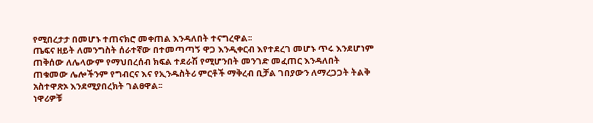የሚበረታታ በመሆኑ ተጠናክሮ መቀጠል እንዳለበት ተናግረዋል፡፡
ጤፍና ዘይት ለመንግስት ሰራተኛው በተመጣጣኝ ዋጋ እንዲቀርብ እየተደረገ መሆኑ ጥሩ እንደሆነም ጠቅሰው ለሌላውም የማህበረሰብ ክፍል ተደራሽ የሚሆንበት መንገድ መፈጠር እንዳለበት ጠቁመው ሌሎችንም የግብርና እና የኢንዱስትሪ ምርቶች ማቅረብ ቢቻል ገበያውን ለማረጋጋት ትልቅ አስተዋጽኦ እንደሚያበረክት ገልፀዋል፡፡
ነዋሪዎቹ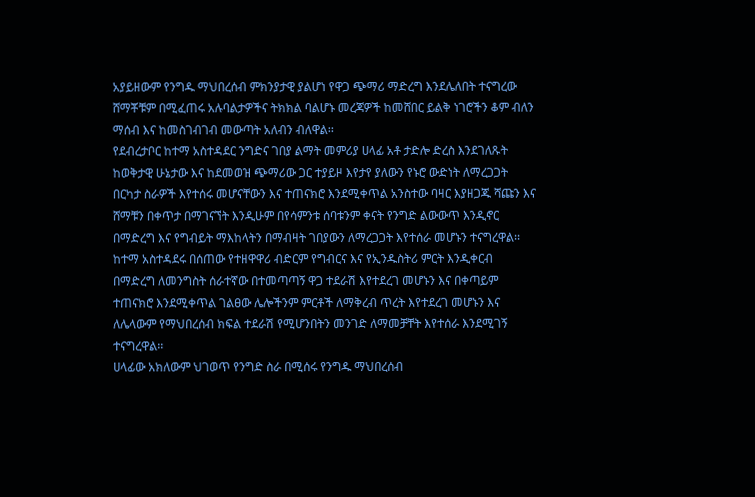አያይዘውም የንግዱ ማህበረሰብ ምክንያታዊ ያልሆነ የዋጋ ጭማሪ ማድረግ እንደሌለበት ተናግረው ሸማቾቹም በሚፈጠሩ አሉባልታዎችና ትክክል ባልሆኑ መረጃዎች ከመሸበር ይልቅ ነገሮችን ቆም ብለን ማሰብ እና ከመስገብገብ መውጣት አለብን ብለዋል፡፡
የደብረታቦር ከተማ አስተዳደር ንግድና ገበያ ልማት መምሪያ ሀላፊ አቶ ታድሎ ድረስ እንደገለጹት ከወቅታዊ ሁኔታው እና ከደመወዝ ጭማሪው ጋር ተያይዞ እየታየ ያለውን የኑሮ ውድነት ለማረጋጋት በርካታ ስራዎች እየተሰሩ መሆናቸውን እና ተጠናክሮ እንደሚቀጥል አንስተው ባዛር እያዘጋጁ ሻጩን እና ሸማቹን በቀጥታ በማገናኘት እንዲሁም በየሳምንቱ ሰባቱንም ቀናት የንግድ ልውውጥ እንዲኖር በማድረግ እና የግብይት ማእከላትን በማብዛት ገበያውን ለማረጋጋት እየተሰራ መሆኑን ተናግረዋል፡፡
ከተማ አስተዳደሩ በሰጠው የተዘዋዋሪ ብድርም የግብርና እና የኢንዱስትሪ ምርት እንዲቀርብ በማድረግ ለመንግስት ሰራተኛው በተመጣጣኝ ዋጋ ተደራሽ እየተደረገ መሆኑን እና በቀጣይም ተጠናክሮ እንደሚቀጥል ገልፀው ሌሎችንም ምርቶች ለማቅረብ ጥረት እየተደረገ መሆኑን እና ለሌላውም የማህበረሰብ ክፍል ተደራሽ የሚሆንበትን መንገድ ለማመቻቸት እየተሰራ እንደሚገኝ ተናግረዋል፡፡
ሀላፊው አክለውም ህገወጥ የንግድ ስራ በሚሰሩ የንግዱ ማህበረሰብ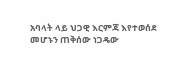አባላት ላይ ህጋዊ እርምጃ እየተወሰደ መሆኑን ጠቅሰው ነጋዴው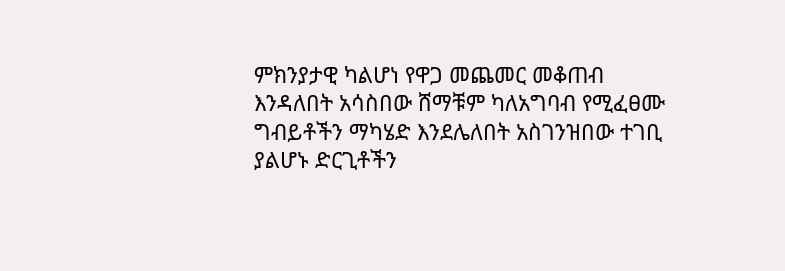ምክንያታዊ ካልሆነ የዋጋ መጨመር መቆጠብ እንዳለበት አሳስበው ሸማቹም ካለአግባብ የሚፈፀሙ ግብይቶችን ማካሄድ እንደሌለበት አስገንዝበው ተገቢ ያልሆኑ ድርጊቶችን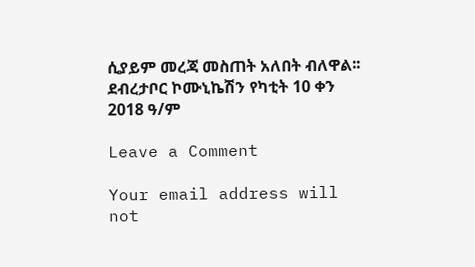ሲያይም መረጃ መስጠት አለበት ብለዋል፡፡
ደብረታቦር ኮሙኒኬሽን የካቲት 10 ቀን 2018 ዓ/ም

Leave a Comment

Your email address will not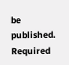be published. Required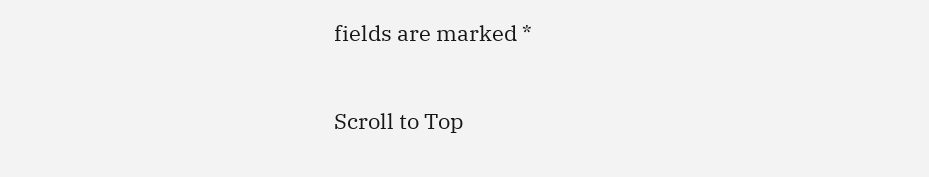fields are marked *

Scroll to Top